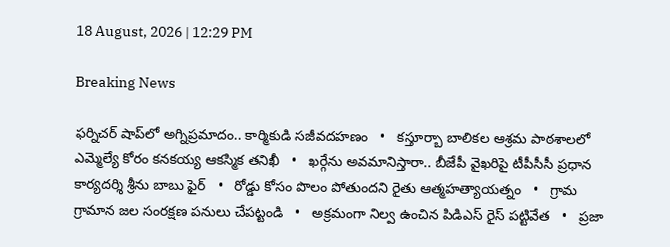18 August, 2026 | 12:29 PM

Breaking News

ఫర్నిచర్ షాప్‌లో అగ్నిప్రమాదం.. కార్మికుడి సజీవదహణం   •   కస్తూర్బా బాలికల ఆశ్రమ పాఠశాలలో ఎమ్మెల్యే కోరం కనకయ్య ఆకస్మిక తనిఖీ   •   ఖర్గేను అవమానిస్తారా.. బీజేపీ వైఖరిపై టీపీసీసీ ప్రధాన కార్యదర్శి శ్రీను బాబు ఫైర్   •   రోడ్డు కోసం పొలం పోతుందని రైతు ఆత్మహత్యాయత్నం   •   గ్రామ గ్రామాన జల సంరక్షణ పనులు చేపట్టండి   •   అక్రమంగా నిల్వ ఉంచిన పిడిఎస్ రైస్ పట్టివేత   •   ప్రజా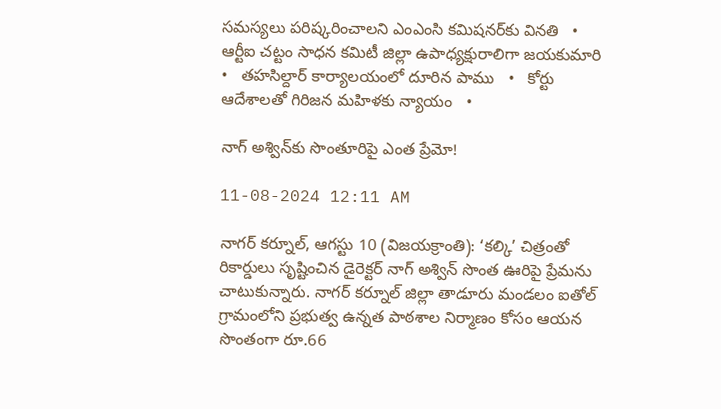సమస్యలు పరిష్కరించాలని ఎంఎంసి కమిషనర్‌కు వినతి   •   ఆర్టీఐ చట్టం సాధన కమిటీ జిల్లా ఉపాధ్యక్షురాలిగా జయకుమారి   •   తహసిల్దార్ కార్యాలయంలో దూరిన పాము   •   కోర్టు ఆదేశాలతో గిరిజన మహిళకు న్యాయం   •

నాగ్ అశ్విన్‌కు సొంతూరిపై ఎంత ప్రేమో!

11-08-2024 12:11 AM

నాగర్ కర్నూల్, ఆగస్టు 10 (విజయక్రాంతి): ‘కల్కి’ చిత్రంతో రికార్డులు సృష్టించిన డైరెక్టర్ నాగ్ అశ్విన్ సొంత ఊరిపై ప్రేమను చాటుకున్నారు. నాగర్ కర్నూల్ జిల్లా తాడూరు మండలం ఐతోల్ గ్రామంలోని ప్రభుత్వ ఉన్నత పాఠశాల నిర్మాణం కోసం ఆయన సొంతంగా రూ.66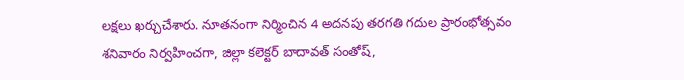లక్షలు ఖర్చుచేశారు. నూతనంగా నిర్మించిన 4 అదనపు తరగతి గదుల ప్రారంభోత్సవం శనివారం నిర్వహించగా, జిల్లా కలెక్టర్ బాదావత్ సంతోష్,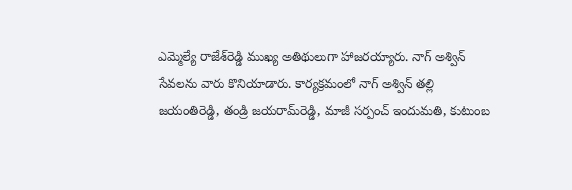ఎమ్మెల్యే రాజేశ్‌రెడ్డి ముఖ్య అతిథులుగా హాజరయ్యారు. నాగ్ అశ్విన్ సేవలను వారు కొనియాడారు. కార్యక్రమంలో నాగ్ అశ్విన్ తల్లి జయంతిరెడ్డి, తండ్రి జయరామ్‌రెడ్డి, మాజీ సర్పంచ్ ఇందుమతి, కుటుంబ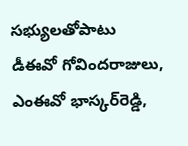సభ్యులతోపాటు డీఈవో గోవిందరాజులు, ఎంఈవో భాస్కర్‌రెడ్డి,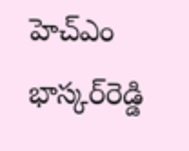హెచ్‌ఎం భాస్కర్‌రెడ్డి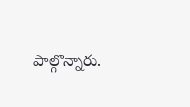పాల్గొన్నారు.